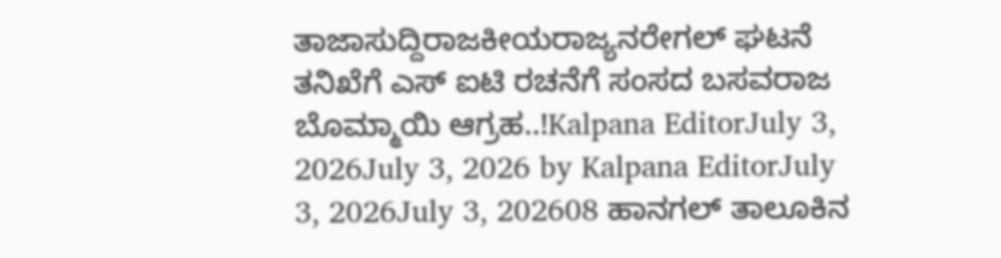ತಾಜಾಸುದ್ದಿರಾಜಕೀಯರಾಜ್ಯನರೇಗಲ್ ಘಟನೆ ತನಿಖೆಗೆ ಎಸ್ ಐಟಿ ರಚನೆಗೆ ಸಂಸದ ಬಸವರಾಜ ಬೊಮ್ಮಾಯಿ ಆಗ್ರಹ..!Kalpana EditorJuly 3, 2026July 3, 2026 by Kalpana EditorJuly 3, 2026July 3, 202608 ಹಾನಗಲ್ ತಾಲೂಕಿನ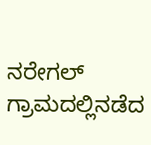ನರೇಗಲ್ ಗ್ರಾಮದಲ್ಲಿನಡೆದ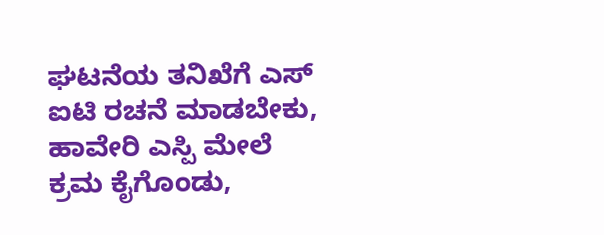ಘಟನೆಯ ತನಿಖೆಗೆ ಎಸ್ ಐಟಿ ರಚನೆ ಮಾಡಬೇಕು, ಹಾವೇರಿ ಎಸ್ಪಿ ಮೇಲೆ ಕ್ರಮ ಕೈಗೊಂಡು,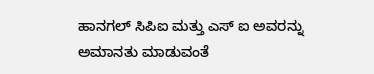ಹಾನಗಲ್ ಸಿಪಿಐ ಮತ್ತು ಎಸ್ ಐ ಅವರನ್ನು ಅಮಾನತು ಮಾಡುವಂತೆ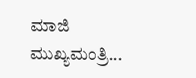ಮಾಜಿ ಮುಖ್ಯಮಂತ್ರಿ...